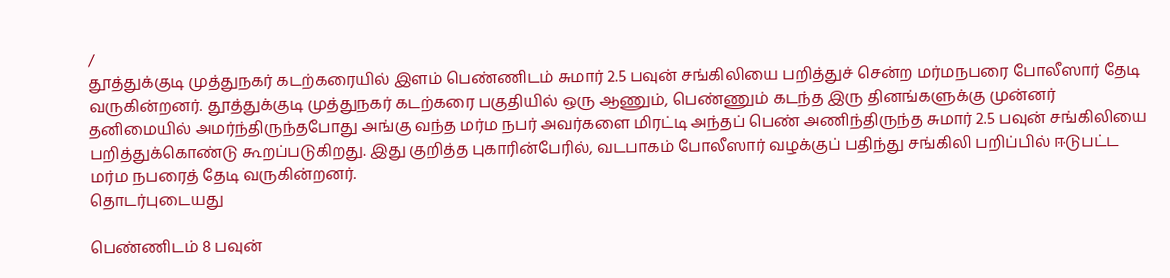/
தூத்துக்குடி முத்துநகர் கடற்கரையில் இளம் பெண்ணிடம் சுமார் 2.5 பவுன் சங்கிலியை பறித்துச் சென்ற மர்மநபரை போலீஸார் தேடி வருகின்றனர். தூத்துக்குடி முத்துநகர் கடற்கரை பகுதியில் ஒரு ஆணும், பெண்ணும் கடந்த இரு தினங்களுக்கு முன்னர் தனிமையில் அமர்ந்திருந்தபோது அங்கு வந்த மர்ம நபர் அவர்களை மிரட்டி அந்தப் பெண் அணிந்திருந்த சுமார் 2.5 பவுன் சங்கிலியை பறித்துக்கொண்டு கூறப்படுகிறது. இது குறித்த புகாரின்பேரில், வடபாகம் போலீஸார் வழக்குப் பதிந்து சங்கிலி பறிப்பில் ஈடுபட்ட மர்ம நபரைத் தேடி வருகின்றனர்.
தொடர்புடையது

பெண்ணிடம் 8 பவுன்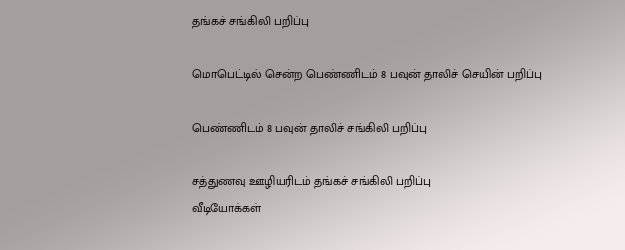தங்கச் சங்கிலி பறிப்பு

மொபெட்டில் சென்ற பெண்ணிடம் 8 பவுன் தாலிச் செயின் பறிப்பு

பெண்ணிடம் 8 பவுன் தாலிச் சங்கிலி பறிப்பு

சத்துணவு ஊழியரிடம் தங்கச் சங்கிலி பறிப்பு
வீடியோக்கள்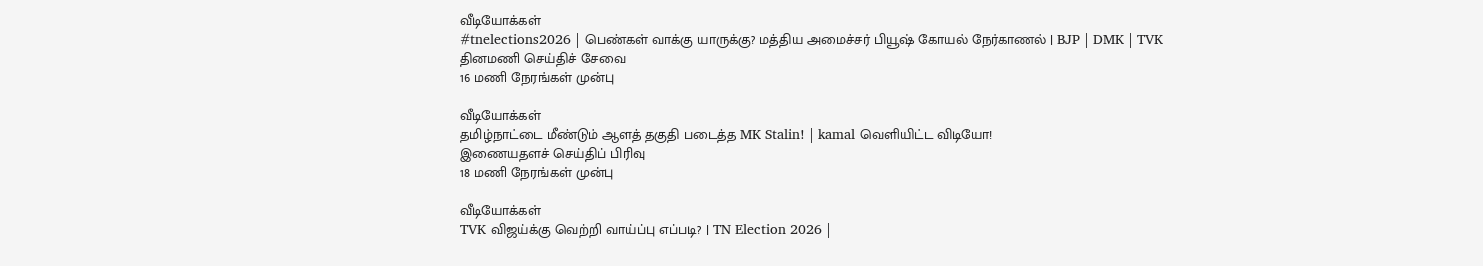வீடியோக்கள்
#tnelections2026 | பெண்கள் வாக்கு யாருக்கு? மத்திய அமைச்சர் பியூஷ் கோயல் நேர்காணல் | BJP | DMK | TVK
தினமணி செய்திச் சேவை
16 மணி நேரங்கள் முன்பு

வீடியோக்கள்
தமிழ்நாட்டை மீண்டும் ஆளத் தகுதி படைத்த MK Stalin! | kamal வெளியிட்ட விடியோ!
இணையதளச் செய்திப் பிரிவு
18 மணி நேரங்கள் முன்பு

வீடியோக்கள்
TVK விஜய்க்கு வெற்றி வாய்ப்பு எப்படி? | TN Election 2026 |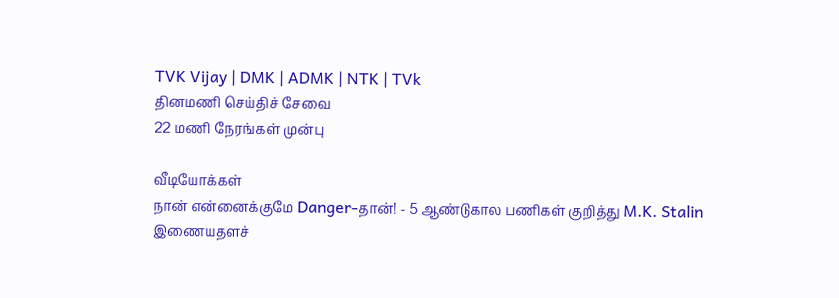TVK Vijay | DMK | ADMK | NTK | TVk
தினமணி செய்திச் சேவை
22 மணி நேரங்கள் முன்பு

வீடியோக்கள்
நான் என்னைக்குமே Danger-தான்! - 5 ஆண்டுகால பணிகள் குறித்து M.K. Stalin
இணையதளச்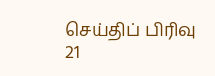செய்திப் பிரிவு
21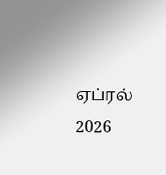ஏப்ரல் 2026